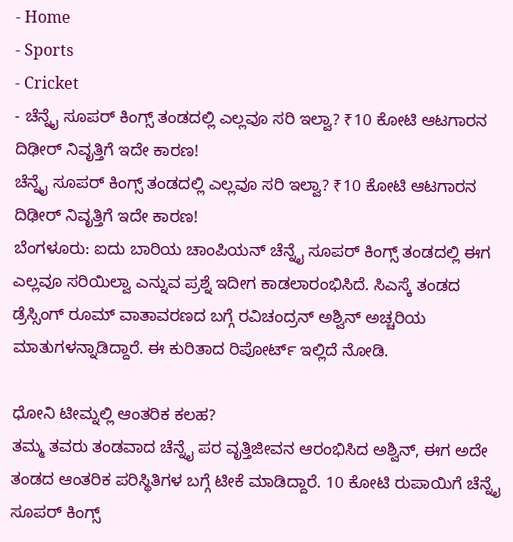- Home
- Sports
- Cricket
- ಚೆನ್ನೈ ಸೂಪರ್ ಕಿಂಗ್ಸ್ ತಂಡದಲ್ಲಿ ಎಲ್ಲವೂ ಸರಿ ಇಲ್ವಾ? ₹10 ಕೋಟಿ ಆಟಗಾರನ ದಿಢೀರ್ ನಿವೃತ್ತಿಗೆ ಇದೇ ಕಾರಣ!
ಚೆನ್ನೈ ಸೂಪರ್ ಕಿಂಗ್ಸ್ ತಂಡದಲ್ಲಿ ಎಲ್ಲವೂ ಸರಿ ಇಲ್ವಾ? ₹10 ಕೋಟಿ ಆಟಗಾರನ ದಿಢೀರ್ ನಿವೃತ್ತಿಗೆ ಇದೇ ಕಾರಣ!
ಬೆಂಗಳೂರು: ಐದು ಬಾರಿಯ ಚಾಂಪಿಯನ್ ಚೆನ್ನೈ ಸೂಪರ್ ಕಿಂಗ್ಸ್ ತಂಡದಲ್ಲಿ ಈಗ ಎಲ್ಲವೂ ಸರಿಯಿಲ್ವಾ ಎನ್ನುವ ಪ್ರಶ್ನೆ ಇದೀಗ ಕಾಡಲಾರಂಭಿಸಿದೆ. ಸಿಎಸ್ಕೆ ತಂಡದ ಡ್ರೆಸ್ಸಿಂಗ್ ರೂಮ್ ವಾತಾವರಣದ ಬಗ್ಗೆ ರವಿಚಂದ್ರನ್ ಅಶ್ವಿನ್ ಅಚ್ಚರಿಯ ಮಾತುಗಳನ್ನಾಡಿದ್ದಾರೆ. ಈ ಕುರಿತಾದ ರಿಪೋರ್ಟ್ ಇಲ್ಲಿದೆ ನೋಡಿ.

ಧೋನಿ ಟೀಮ್ನಲ್ಲಿ ಆಂತರಿಕ ಕಲಹ?
ತಮ್ಮ ತವರು ತಂಡವಾದ ಚೆನ್ನೈ ಪರ ವೃತ್ತಿಜೀವನ ಆರಂಭಿಸಿದ ಅಶ್ವಿನ್, ಈಗ ಅದೇ ತಂಡದ ಆಂತರಿಕ ಪರಿಸ್ಥಿತಿಗಳ ಬಗ್ಗೆ ಟೀಕೆ ಮಾಡಿದ್ದಾರೆ. 10 ಕೋಟಿ ರುಪಾಯಿಗೆ ಚೆನ್ನೈ ಸೂಪರ್ ಕಿಂಗ್ಸ್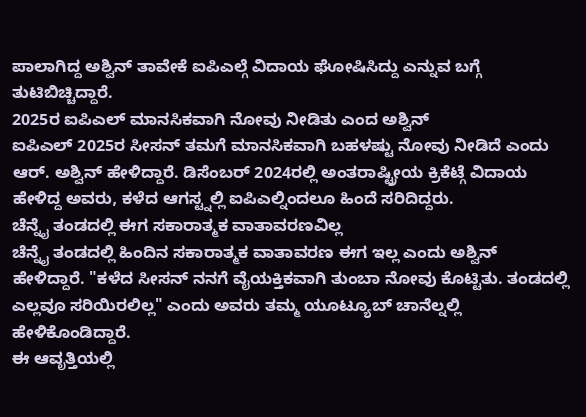ಪಾಲಾಗಿದ್ದ ಅಶ್ವಿನ್ ತಾವೇಕೆ ಐಪಿಎಲ್ಗೆ ವಿದಾಯ ಘೋಷಿಸಿದ್ದು ಎನ್ನುವ ಬಗ್ಗೆ ತುಟಿಬಿಚ್ಚಿದ್ದಾರೆ.
2025ರ ಐಪಿಎಲ್ ಮಾನಸಿಕವಾಗಿ ನೋವು ನೀಡಿತು ಎಂದ ಅಶ್ವಿನ್
ಐಪಿಎಲ್ 2025ರ ಸೀಸನ್ ತಮಗೆ ಮಾನಸಿಕವಾಗಿ ಬಹಳಷ್ಟು ನೋವು ನೀಡಿದೆ ಎಂದು ಆರ್. ಅಶ್ವಿನ್ ಹೇಳಿದ್ದಾರೆ. ಡಿಸೆಂಬರ್ 2024ರಲ್ಲಿ ಅಂತರಾಷ್ಟ್ರೀಯ ಕ್ರಿಕೆಟ್ಗೆ ವಿದಾಯ ಹೇಳಿದ್ದ ಅವರು, ಕಳೆದ ಆಗಸ್ಟ್ನಲ್ಲಿ ಐಪಿಎಲ್ನಿಂದಲೂ ಹಿಂದೆ ಸರಿದಿದ್ದರು.
ಚೆನ್ನೈ ತಂಡದಲ್ಲಿ ಈಗ ಸಕಾರಾತ್ಮಕ ವಾತಾವರಣವಿಲ್ಲ
ಚೆನ್ನೈ ತಂಡದಲ್ಲಿ ಹಿಂದಿನ ಸಕಾರಾತ್ಮಕ ವಾತಾವರಣ ಈಗ ಇಲ್ಲ ಎಂದು ಅಶ್ವಿನ್ ಹೇಳಿದ್ದಾರೆ. "ಕಳೆದ ಸೀಸನ್ ನನಗೆ ವೈಯಕ್ತಿಕವಾಗಿ ತುಂಬಾ ನೋವು ಕೊಟ್ಟಿತು. ತಂಡದಲ್ಲಿ ಎಲ್ಲವೂ ಸರಿಯಿರಲಿಲ್ಲ" ಎಂದು ಅವರು ತಮ್ಮ ಯೂಟ್ಯೂಬ್ ಚಾನೆಲ್ನಲ್ಲಿ ಹೇಳಿಕೊಂಡಿದ್ದಾರೆ.
ಈ ಆವೃತ್ತಿಯಲ್ಲಿ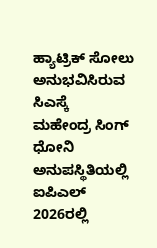ಹ್ಯಾಟ್ರಿಕ್ ಸೋಲು ಅನುಭವಿಸಿರುವ ಸಿಎಸ್ಕೆ
ಮಹೇಂದ್ರ ಸಿಂಗ್ ಧೋನಿ ಅನುಪಸ್ಥಿತಿಯಲ್ಲಿ ಐಪಿಎಲ್ 2026ರಲ್ಲಿ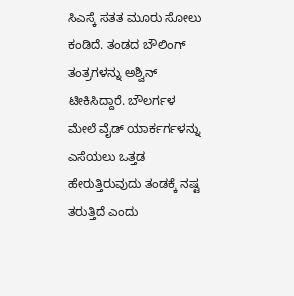ಸಿಎಸ್ಕೆ ಸತತ ಮೂರು ಸೋಲು ಕಂಡಿದೆ. ತಂಡದ ಬೌಲಿಂಗ್ ತಂತ್ರಗಳನ್ನು ಅಶ್ವಿನ್ ಟೀಕಿಸಿದ್ದಾರೆ. ಬೌಲರ್ಗಳ ಮೇಲೆ ವೈಡ್ ಯಾರ್ಕರ್ಗಳನ್ನು ಎಸೆಯಲು ಒತ್ತಡ ಹೇರುತ್ತಿರುವುದು ತಂಡಕ್ಕೆ ನಷ್ಟ ತರುತ್ತಿದೆ ಎಂದು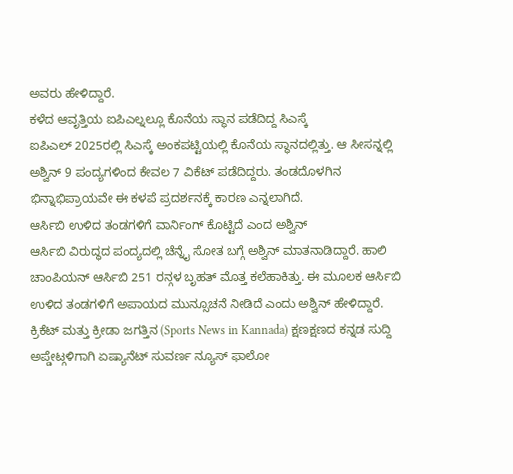ಅವರು ಹೇಳಿದ್ದಾರೆ.
ಕಳೆದ ಆವೃತ್ತಿಯ ಐಪಿಎಲ್ನಲ್ಲೂ ಕೊನೆಯ ಸ್ಥಾನ ಪಡೆದಿದ್ದ ಸಿಎಸ್ಕೆ
ಐಪಿಎಲ್ 2025ರಲ್ಲಿ ಸಿಎಸ್ಕೆ ಅಂಕಪಟ್ಟಿಯಲ್ಲಿ ಕೊನೆಯ ಸ್ಥಾನದಲ್ಲಿತ್ತು. ಆ ಸೀಸನ್ನಲ್ಲಿ ಅಶ್ವಿನ್ 9 ಪಂದ್ಯಗಳಿಂದ ಕೇವಲ 7 ವಿಕೆಟ್ ಪಡೆದಿದ್ದರು. ತಂಡದೊಳಗಿನ ಭಿನ್ನಾಭಿಪ್ರಾಯವೇ ಈ ಕಳಪೆ ಪ್ರದರ್ಶನಕ್ಕೆ ಕಾರಣ ಎನ್ನಲಾಗಿದೆ.
ಆರ್ಸಿಬಿ ಉಳಿದ ತಂಡಗಳಿಗೆ ವಾರ್ನಿಂಗ್ ಕೊಟ್ಟಿದೆ ಎಂದ ಅಶ್ವಿನ್
ಆರ್ಸಿಬಿ ವಿರುದ್ಧದ ಪಂದ್ಯದಲ್ಲಿ ಚೆನ್ನೈ ಸೋತ ಬಗ್ಗೆ ಅಶ್ವಿನ್ ಮಾತನಾಡಿದ್ದಾರೆ. ಹಾಲಿ ಚಾಂಪಿಯನ್ ಆರ್ಸಿಬಿ 251 ರನ್ಗಳ ಬೃಹತ್ ಮೊತ್ತ ಕಲೆಹಾಕಿತ್ತು. ಈ ಮೂಲಕ ಆರ್ಸಿಬಿ ಉಳಿದ ತಂಡಗಳಿಗೆ ಅಪಾಯದ ಮುನ್ಸೂಚನೆ ನೀಡಿದೆ ಎಂದು ಅಶ್ವಿನ್ ಹೇಳಿದ್ದಾರೆ.
ಕ್ರಿಕೆಟ್ ಮತ್ತು ಕ್ರೀಡಾ ಜಗತ್ತಿನ (Sports News in Kannada) ಕ್ಷಣಕ್ಷಣದ ಕನ್ನಡ ಸುದ್ದಿ ಅಪ್ಡೇಟ್ಗಳಿಗಾಗಿ ಏಷ್ಯಾನೆಟ್ ಸುವರ್ಣ ನ್ಯೂಸ್ ಫಾಲೋ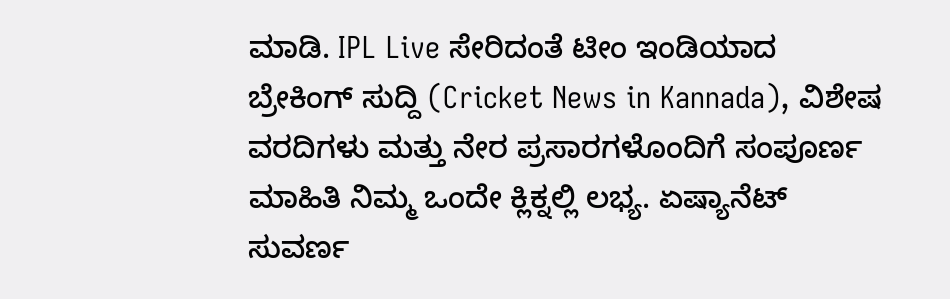ಮಾಡಿ. IPL Live ಸೇರಿದಂತೆ ಟೀಂ ಇಂಡಿಯಾದ ಬ್ರೇಕಿಂಗ್ ಸುದ್ದಿ (Cricket News in Kannada), ವಿಶೇಷ ವರದಿಗಳು ಮತ್ತು ನೇರ ಪ್ರಸಾರಗಳೊಂದಿಗೆ ಸಂಪೂರ್ಣ ಮಾಹಿತಿ ನಿಮ್ಮ ಒಂದೇ ಕ್ಲಿಕ್ನಲ್ಲಿ ಲಭ್ಯ. ಏಷ್ಯಾನೆಟ್ ಸುವರ್ಣ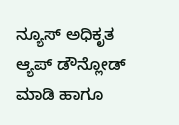ನ್ಯೂಸ್ ಅಧಿಕೃತ ಆ್ಯಪ್ ಡೌನ್ಲೋಡ್ ಮಾಡಿ ಹಾಗೂ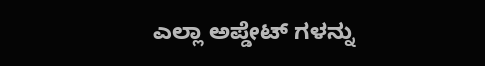ಎಲ್ಲಾ ಅಪ್ಡೇಟ್ ಗಳನ್ನು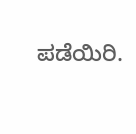ಪಡೆಯಿರಿ.